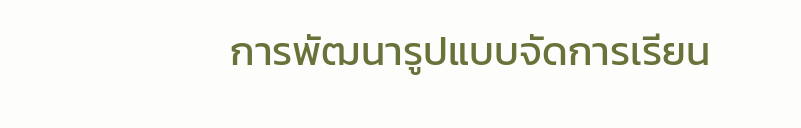การพัฒนารูปแบบจัดการเรียน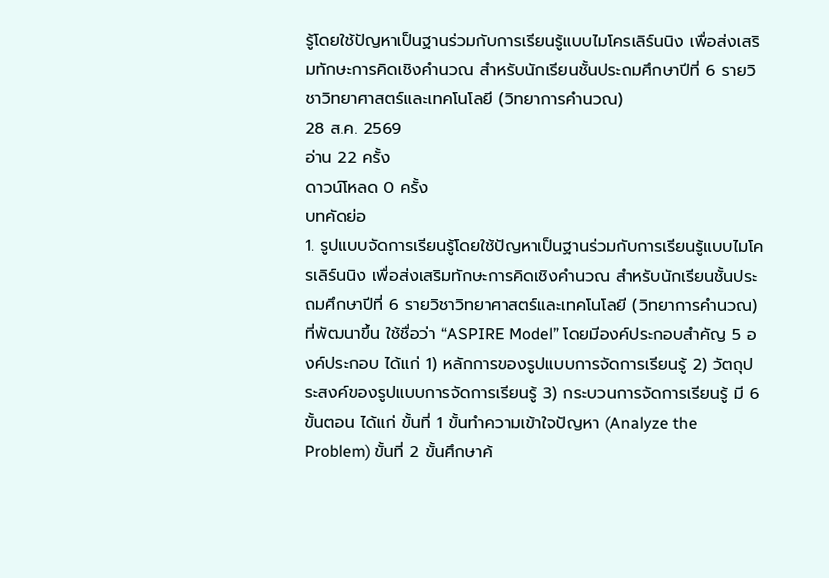รู้โดยใช้ปัญหาเป็นฐานร่วมกับการเรียนรู้แบบไมโครเลิร์นนิง เพื่อส่งเสริมทักษะการคิดเชิงคำนวณ สำหรับนักเรียนชั้นประถมศึกษาปีที่ 6 รายวิชาวิทยาศาสตร์และเทคโนโลยี (วิทยาการคำนวณ)
28 ส.ค. 2569
อ่าน 22 ครั้ง
ดาวน์โหลด 0 ครั้ง
บทคัดย่อ
1. รูปแบบจัดการเรียนรู้โดยใช้ปัญหาเป็นฐานร่วมกับการเรียนรู้แบบไมโครเลิร์นนิง เพื่อส่งเสริมทักษะการคิดเชิงคำนวณ สำหรับนักเรียนชั้นประถมศึกษาปีที่ 6 รายวิชาวิทยาศาสตร์และเทคโนโลยี (วิทยาการคำนวณ) ที่พัฒนาขึ้น ใช้ชื่อว่า “ASPIRE Model” โดยมีองค์ประกอบสำคัญ 5 องค์ประกอบ ได้แก่ 1) หลักการของรูปแบบการจัดการเรียนรู้ 2) วัตถุประสงค์ของรูปแบบการจัดการเรียนรู้ 3) กระบวนการจัดการเรียนรู้ มี 6 ขั้นตอน ได้แก่ ขั้นที่ 1 ขั้นทำความเข้าใจปัญหา (Analyze the Problem) ขั้นที่ 2 ขั้นศึกษาค้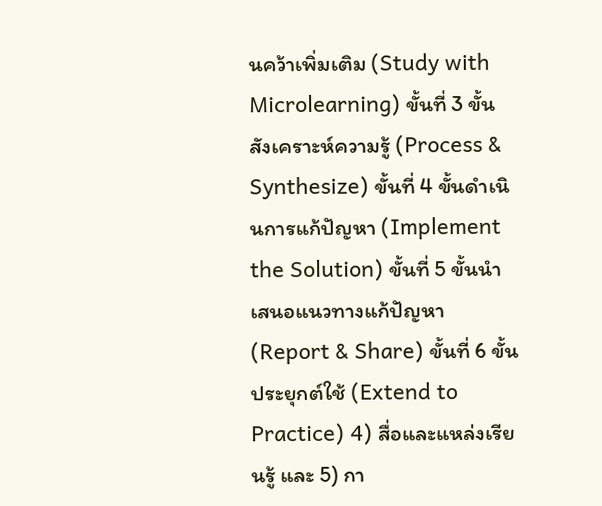นคว้าเพิ่มเติม (Study with Microlearning) ขั้นที่ 3 ขั้นสังเคราะห์ความรู้ (Process & Synthesize) ขั้นที่ 4 ขั้นดำเนินการแก้ปัญหา (Implement the Solution) ขั้นที่ 5 ขั้นนำเสนอแนวทางแก้ปัญหา (Report & Share) ขั้นที่ 6 ขั้นประยุกต์ใช้ (Extend to Practice) 4) สื่อและแหล่งเรียนรู้ และ 5) กา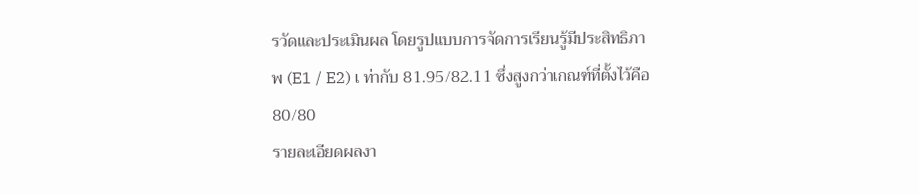รวัดและประเมินผล โดยรูปแบบการจัดการเรียนรู้มีประสิทธิภาพ (E1 / E2) เ ท่ากับ 81.95/82.11 ซึ่งสูงกว่าเกณฑ์ที่ตั้งไว้คือ 80/80
รายละเอียดผลงา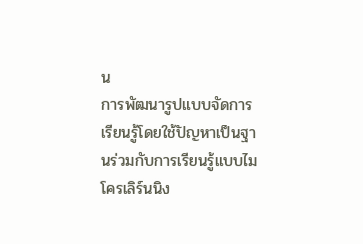น
การพัฒนารูปแบบจัดการเรียนรู้โดยใช้ปัญหาเป็นฐานร่วมกับการเรียนรู้แบบไมโครเลิร์นนิง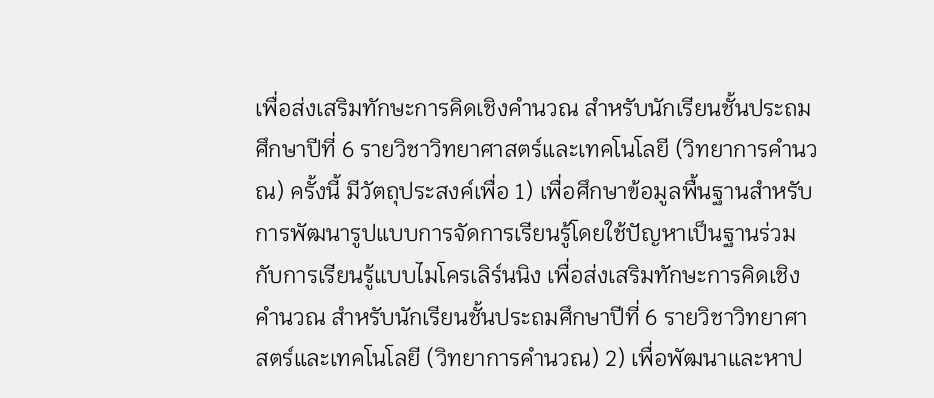เพื่อส่งเสริมทักษะการคิดเชิงคำนวณ สำหรับนักเรียนชั้นประถมศึกษาปีที่ 6 รายวิชาวิทยาศาสตร์และเทคโนโลยี (วิทยาการคำนวณ) ครั้งนี้ มีวัตถุประสงค์เพื่อ 1) เพื่อศึกษาข้อมูลพื้นฐานสำหรับการพัฒนารูปแบบการจัดการเรียนรู้โดยใช้ปัญหาเป็นฐานร่วมกับการเรียนรู้แบบไมโครเลิร์นนิง เพื่อส่งเสริมทักษะการคิดเชิงคำนวณ สำหรับนักเรียนชั้นประถมศึกษาปีที่ 6 รายวิชาวิทยาศาสตร์และเทคโนโลยี (วิทยาการคำนวณ) 2) เพื่อพัฒนาและหาป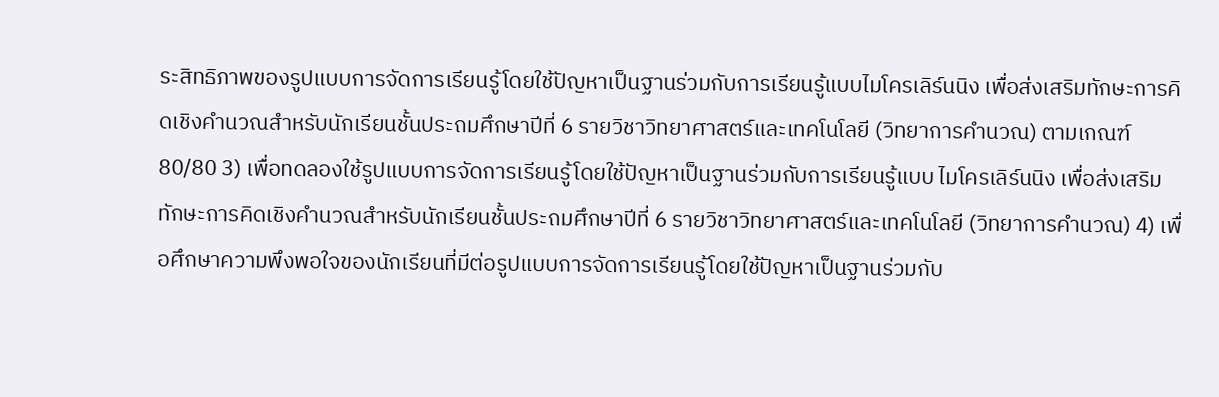ระสิทธิภาพของรูปแบบการจัดการเรียนรู้โดยใช้ปัญหาเป็นฐานร่วมกับการเรียนรู้แบบไมโครเลิร์นนิง เพื่อส่งเสริมทักษะการคิดเชิงคำนวณสำหรับนักเรียนชั้นประถมศึกษาปีที่ 6 รายวิชาวิทยาศาสตร์และเทคโนโลยี (วิทยาการคำนวณ) ตามเกณฑ์ 80/80 3) เพื่อทดลองใช้รูปแบบการจัดการเรียนรู้โดยใช้ปัญหาเป็นฐานร่วมกับการเรียนรู้แบบ ไมโครเลิร์นนิง เพื่อส่งเสริมทักษะการคิดเชิงคำนวณสำหรับนักเรียนชั้นประถมศึกษาปีที่ 6 รายวิชาวิทยาศาสตร์และเทคโนโลยี (วิทยาการคำนวณ) 4) เพื่อศึกษาความพึงพอใจของนักเรียนที่มีต่อรูปแบบการจัดการเรียนรู้โดยใช้ปัญหาเป็นฐานร่วมกับ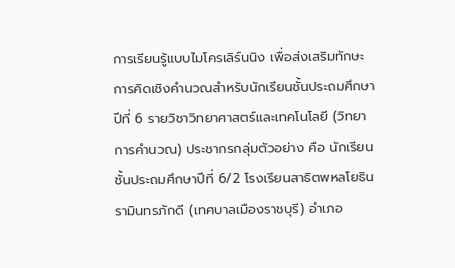การเรียนรู้แบบไมโครเลิร์นนิง เพื่อส่งเสริมทักษะการคิดเชิงคำนวณสำหรับนักเรียนชั้นประถมศึกษาปีที่ 6 รายวิชาวิทยาศาสตร์และเทคโนโลยี (วิทยาการคำนวณ) ประชากรกลุ่มตัวอย่าง คือ นักเรียนชั้นประถมศึกษาปีที่ 6/2 โรงเรียนสาธิตพหลโยธินรามินทรภักดี (เทศบาลเมืองราชบุรี) อำเภอ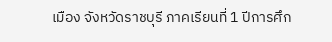เมือง จังหวัดราชบุรี ภาคเรียนที่ 1 ปีการศึก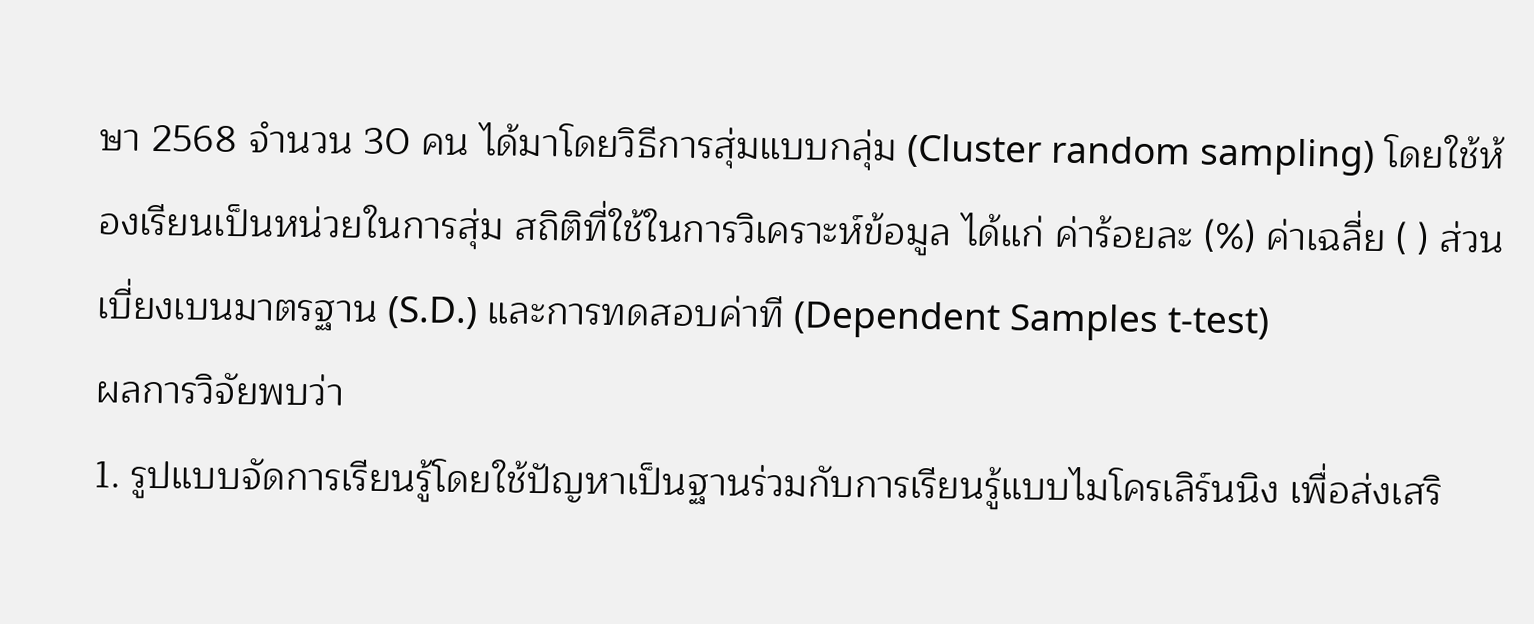ษา 2568 จำนวน 30 คน ได้มาโดยวิธีการสุ่มแบบกลุ่ม (Cluster random sampling) โดยใช้ห้องเรียนเป็นหน่วยในการสุ่ม สถิติที่ใช้ในการวิเคราะห์ข้อมูล ได้แก่ ค่าร้อยละ (%) ค่าเฉลี่ย ( ) ส่วนเบี่ยงเบนมาตรฐาน (S.D.) และการทดสอบค่าที (Dependent Samples t-test)
ผลการวิจัยพบว่า
1. รูปแบบจัดการเรียนรู้โดยใช้ปัญหาเป็นฐานร่วมกับการเรียนรู้แบบไมโครเลิร์นนิง เพื่อส่งเสริ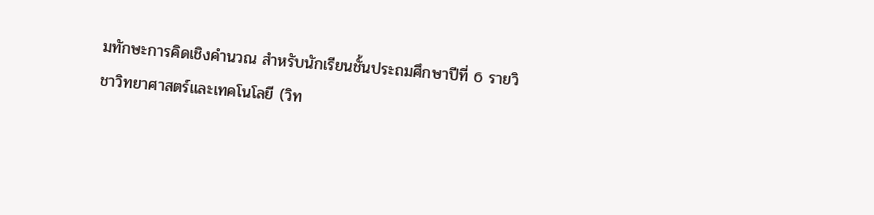มทักษะการคิดเชิงคำนวณ สำหรับนักเรียนชั้นประถมศึกษาปีที่ 6 รายวิชาวิทยาศาสตร์และเทคโนโลยี (วิท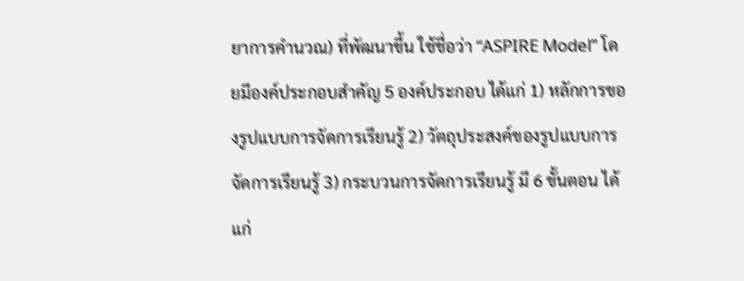ยาการคำนวณ) ที่พัฒนาขึ้น ใช้ชื่อว่า “ASPIRE Model” โดยมีองค์ประกอบสำคัญ 5 องค์ประกอบ ได้แก่ 1) หลักการของรูปแบบการจัดการเรียนรู้ 2) วัตถุประสงค์ของรูปแบบการจัดการเรียนรู้ 3) กระบวนการจัดการเรียนรู้ มี 6 ขั้นตอน ได้แก่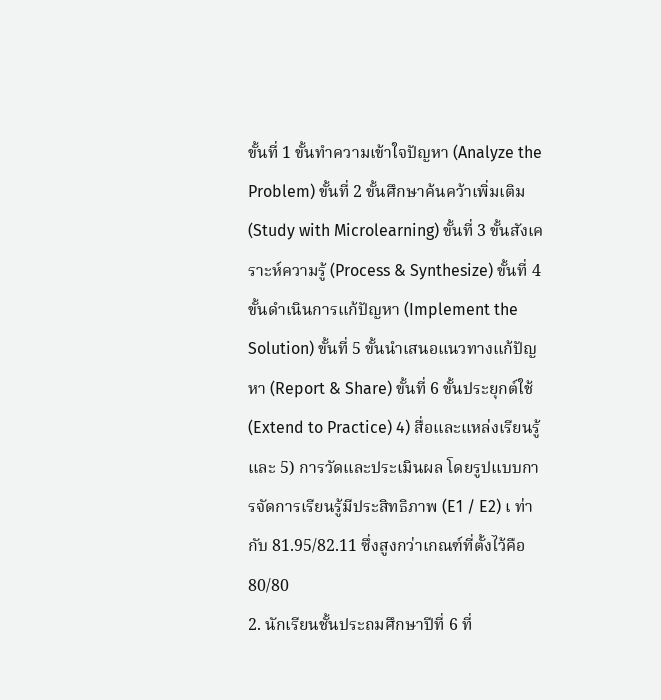ขั้นที่ 1 ขั้นทำความเข้าใจปัญหา (Analyze the Problem) ขั้นที่ 2 ขั้นศึกษาค้นคว้าเพิ่มเติม (Study with Microlearning) ขั้นที่ 3 ขั้นสังเคราะห์ความรู้ (Process & Synthesize) ขั้นที่ 4 ขั้นดำเนินการแก้ปัญหา (Implement the Solution) ขั้นที่ 5 ขั้นนำเสนอแนวทางแก้ปัญหา (Report & Share) ขั้นที่ 6 ขั้นประยุกต์ใช้ (Extend to Practice) 4) สื่อและแหล่งเรียนรู้ และ 5) การวัดและประเมินผล โดยรูปแบบการจัดการเรียนรู้มีประสิทธิภาพ (E1 / E2) เ ท่ากับ 81.95/82.11 ซึ่งสูงกว่าเกณฑ์ที่ตั้งไว้คือ 80/80
2. นักเรียนชั้นประถมศึกษาปีที่ 6 ที่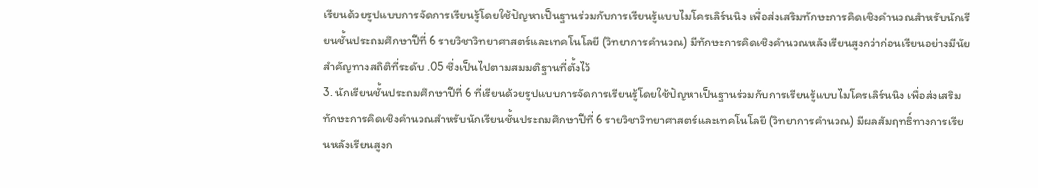เรียนด้วยรูปแบบการจัดการเรียนรู้โดยใช้ปัญหาเป็นฐานร่วมกับการเรียนรู้แบบไมโครเลิร์นนิง เพื่อส่งเสริมทักษะการคิดเชิงคำนวณสำหรับนักเรียนชั้นประถมศึกษาปีที่ 6 รายวิชาวิทยาศาสตร์และเทคโนโลยี (วิทยาการคำนวณ) มีทักษะการคิดเชิงคำนวณหลังเรียนสูงกว่าก่อนเรียนอย่างมีนัยสำคัญทางสถิติที่ระดับ .05 ซึ่งเป็นไปตามสมมติฐานที่ตั้งไว้
3. นักเรียนชั้นประถมศึกษาปีที่ 6 ที่เรียนด้วยรูปแบบการจัดการเรียนรู้โดยใช้ปัญหาเป็นฐานร่วมกับการเรียนรู้แบบไมโครเลิร์นนิง เพื่อส่งเสริมทักษะการคิดเชิงคำนวณสำหรับนักเรียนชั้นประถมศึกษาปีที่ 6 รายวิชาวิทยาศาสตร์และเทคโนโลยี (วิทยาการคำนวณ) มีผลสัมฤทธิ์ทางการเรียนหลังเรียนสูงก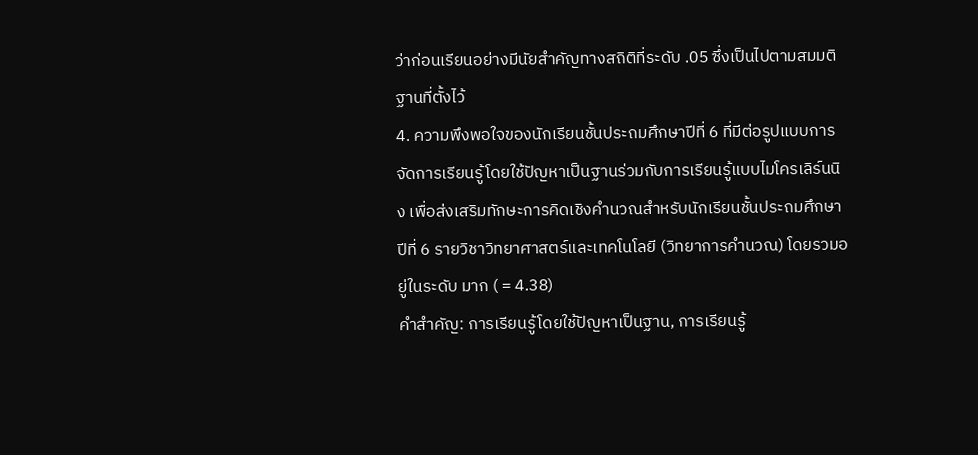ว่าก่อนเรียนอย่างมีนัยสำคัญทางสถิติที่ระดับ .05 ซึ่งเป็นไปตามสมมติฐานที่ตั้งไว้
4. ความพึงพอใจของนักเรียนชั้นประถมศึกษาปีที่ 6 ที่มีต่อรูปแบบการจัดการเรียนรู้โดยใช้ปัญหาเป็นฐานร่วมกับการเรียนรู้แบบไมโครเลิร์นนิง เพื่อส่งเสริมทักษะการคิดเชิงคำนวณสำหรับนักเรียนชั้นประถมศึกษาปีที่ 6 รายวิชาวิทยาศาสตร์และเทคโนโลยี (วิทยาการคำนวณ) โดยรวมอยู่ในระดับ มาก ( = 4.38)
คำสำคัญ: การเรียนรู้โดยใช้ปัญหาเป็นฐาน, การเรียนรู้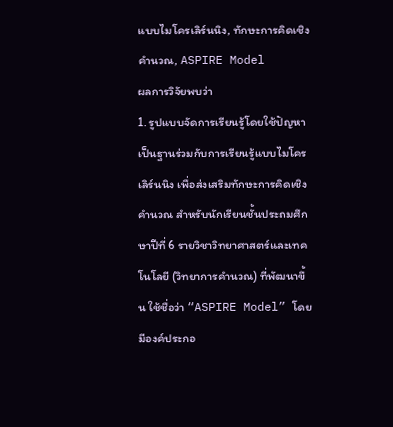แบบไมโครเลิร์นนิง, ทักษะการคิดเชิงคำนวณ, ASPIRE Model
ผลการวิจัยพบว่า
1. รูปแบบจัดการเรียนรู้โดยใช้ปัญหาเป็นฐานร่วมกับการเรียนรู้แบบไมโครเลิร์นนิง เพื่อส่งเสริมทักษะการคิดเชิงคำนวณ สำหรับนักเรียนชั้นประถมศึกษาปีที่ 6 รายวิชาวิทยาศาสตร์และเทคโนโลยี (วิทยาการคำนวณ) ที่พัฒนาขึ้น ใช้ชื่อว่า “ASPIRE Model” โดยมีองค์ประกอ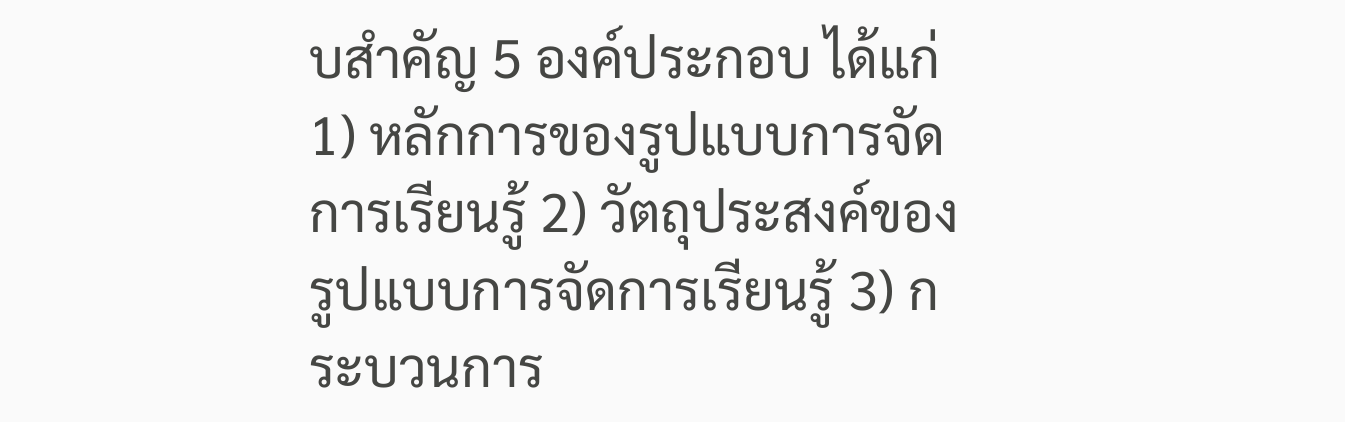บสำคัญ 5 องค์ประกอบ ได้แก่ 1) หลักการของรูปแบบการจัดการเรียนรู้ 2) วัตถุประสงค์ของรูปแบบการจัดการเรียนรู้ 3) กระบวนการ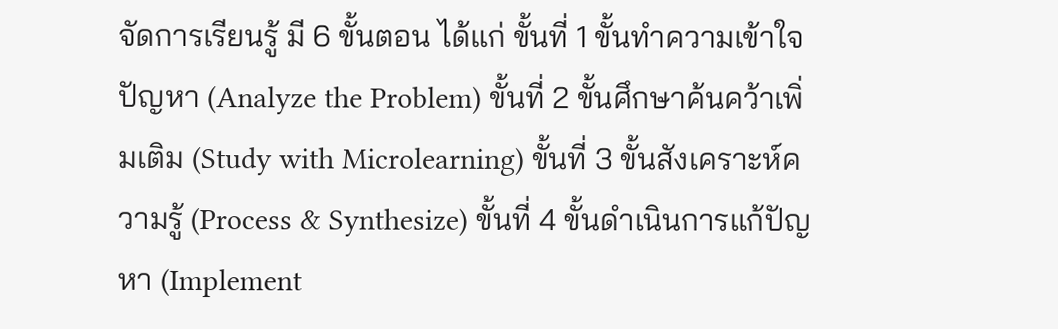จัดการเรียนรู้ มี 6 ขั้นตอน ได้แก่ ขั้นที่ 1 ขั้นทำความเข้าใจปัญหา (Analyze the Problem) ขั้นที่ 2 ขั้นศึกษาค้นคว้าเพิ่มเติม (Study with Microlearning) ขั้นที่ 3 ขั้นสังเคราะห์ความรู้ (Process & Synthesize) ขั้นที่ 4 ขั้นดำเนินการแก้ปัญหา (Implement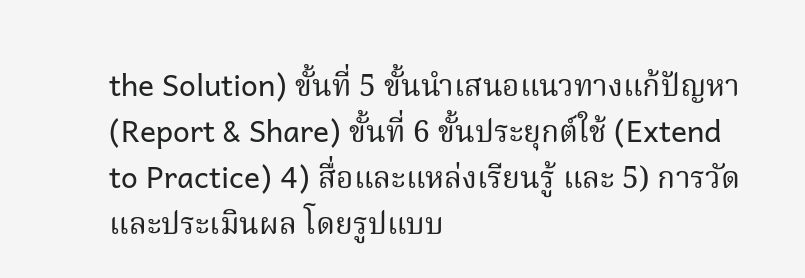the Solution) ขั้นที่ 5 ขั้นนำเสนอแนวทางแก้ปัญหา (Report & Share) ขั้นที่ 6 ขั้นประยุกต์ใช้ (Extend to Practice) 4) สื่อและแหล่งเรียนรู้ และ 5) การวัดและประเมินผล โดยรูปแบบ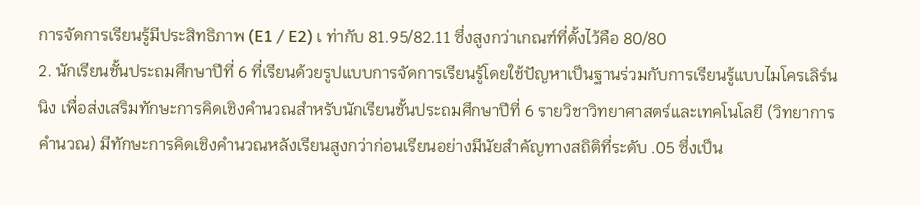การจัดการเรียนรู้มีประสิทธิภาพ (E1 / E2) เ ท่ากับ 81.95/82.11 ซึ่งสูงกว่าเกณฑ์ที่ตั้งไว้คือ 80/80
2. นักเรียนชั้นประถมศึกษาปีที่ 6 ที่เรียนด้วยรูปแบบการจัดการเรียนรู้โดยใช้ปัญหาเป็นฐานร่วมกับการเรียนรู้แบบไมโครเลิร์นนิง เพื่อส่งเสริมทักษะการคิดเชิงคำนวณสำหรับนักเรียนชั้นประถมศึกษาปีที่ 6 รายวิชาวิทยาศาสตร์และเทคโนโลยี (วิทยาการคำนวณ) มีทักษะการคิดเชิงคำนวณหลังเรียนสูงกว่าก่อนเรียนอย่างมีนัยสำคัญทางสถิติที่ระดับ .05 ซึ่งเป็น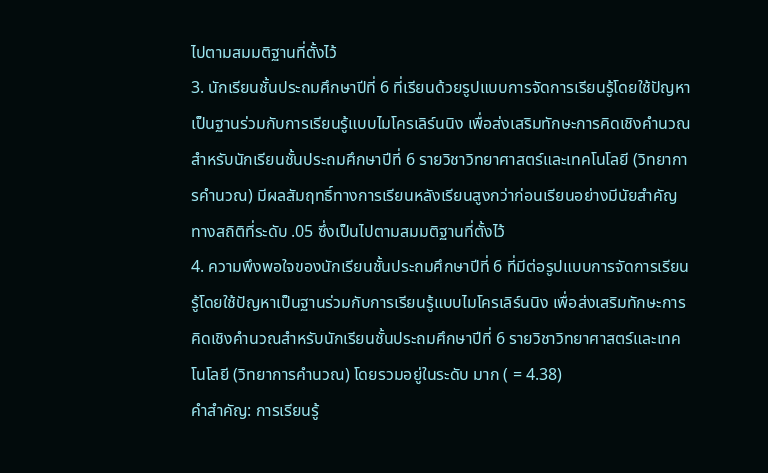ไปตามสมมติฐานที่ตั้งไว้
3. นักเรียนชั้นประถมศึกษาปีที่ 6 ที่เรียนด้วยรูปแบบการจัดการเรียนรู้โดยใช้ปัญหาเป็นฐานร่วมกับการเรียนรู้แบบไมโครเลิร์นนิง เพื่อส่งเสริมทักษะการคิดเชิงคำนวณสำหรับนักเรียนชั้นประถมศึกษาปีที่ 6 รายวิชาวิทยาศาสตร์และเทคโนโลยี (วิทยาการคำนวณ) มีผลสัมฤทธิ์ทางการเรียนหลังเรียนสูงกว่าก่อนเรียนอย่างมีนัยสำคัญทางสถิติที่ระดับ .05 ซึ่งเป็นไปตามสมมติฐานที่ตั้งไว้
4. ความพึงพอใจของนักเรียนชั้นประถมศึกษาปีที่ 6 ที่มีต่อรูปแบบการจัดการเรียนรู้โดยใช้ปัญหาเป็นฐานร่วมกับการเรียนรู้แบบไมโครเลิร์นนิง เพื่อส่งเสริมทักษะการคิดเชิงคำนวณสำหรับนักเรียนชั้นประถมศึกษาปีที่ 6 รายวิชาวิทยาศาสตร์และเทคโนโลยี (วิทยาการคำนวณ) โดยรวมอยู่ในระดับ มาก ( = 4.38)
คำสำคัญ: การเรียนรู้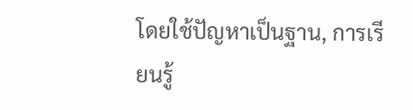โดยใช้ปัญหาเป็นฐาน, การเรียนรู้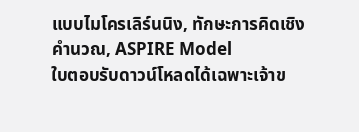แบบไมโครเลิร์นนิง, ทักษะการคิดเชิงคำนวณ, ASPIRE Model
ใบตอบรับดาวน์โหลดได้เฉพาะเจ้าข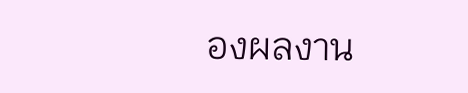องผลงาน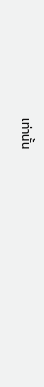เท่านั้น